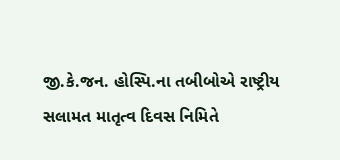જી.કે.જન. હોસ્પિ.ના તબીબોએ રાષ્ટ્રીય સલામત માતૃત્વ દિવસ નિમિતે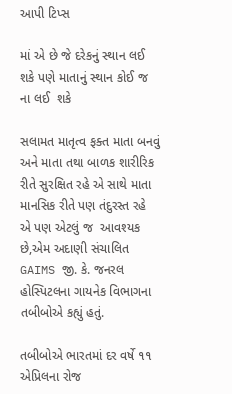આપી ટિપ્સ

માં એ છે જે દરેકનું સ્થાન લઈ શકે પણે માતાનું સ્થાન કોઈ જ ના લઈ  શકે

સલામત માતૃત્વ ફક્ત માતા બનવું અને માતા તથા બાળક શારીરિક રીતે સુરક્ષિત રહે એ સાથે માતા માનસિક રીતે પણ તંદુરસ્ત રહે એ પણ એટલું જ  આવશ્યક છે,એમ અદાણી સંચાલિત GAIMS જી. કે. જનરલ હોસ્પિટલના ગાયનેક વિભાગના તબીબોએ કહ્યું હતું.

તબીબોએ ભારતમાં દર વર્ષે ૧૧ એપ્રિલના રોજ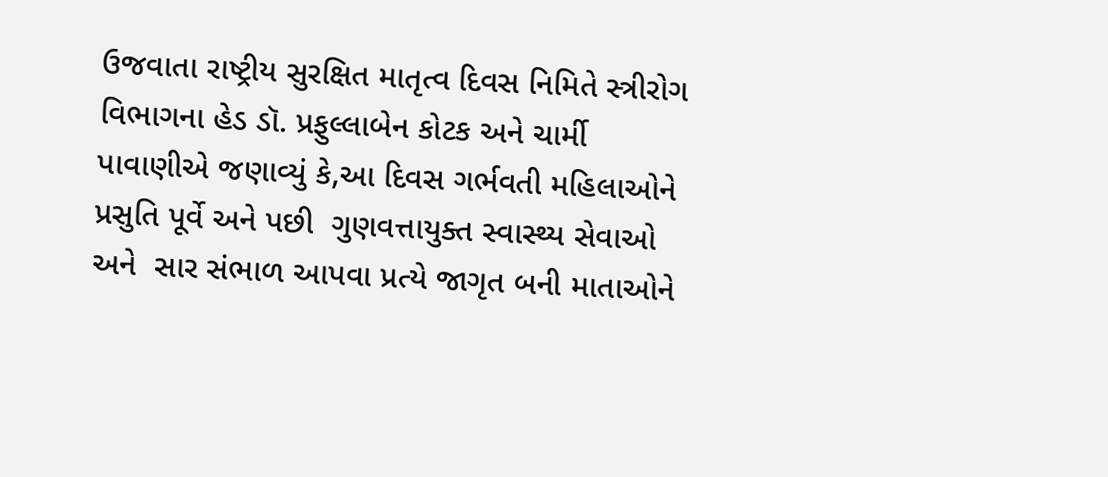ઉજવાતા રાષ્ટ્રીય સુરક્ષિત માતૃત્વ દિવસ નિમિતે સ્ત્રીરોગ વિભાગના હેડ ડૉ. પ્રફુલ્લાબેન કોટક અને ચાર્મી પાવાણીએ જણાવ્યું કે,આ દિવસ ગર્ભવતી મહિલાઓને પ્રસુતિ પૂર્વે અને પછી  ગુણવત્તાયુક્ત સ્વાસ્થ્ય સેવાઓ  અને  સાર સંભાળ આપવા પ્રત્યે જાગૃત બની માતાઓને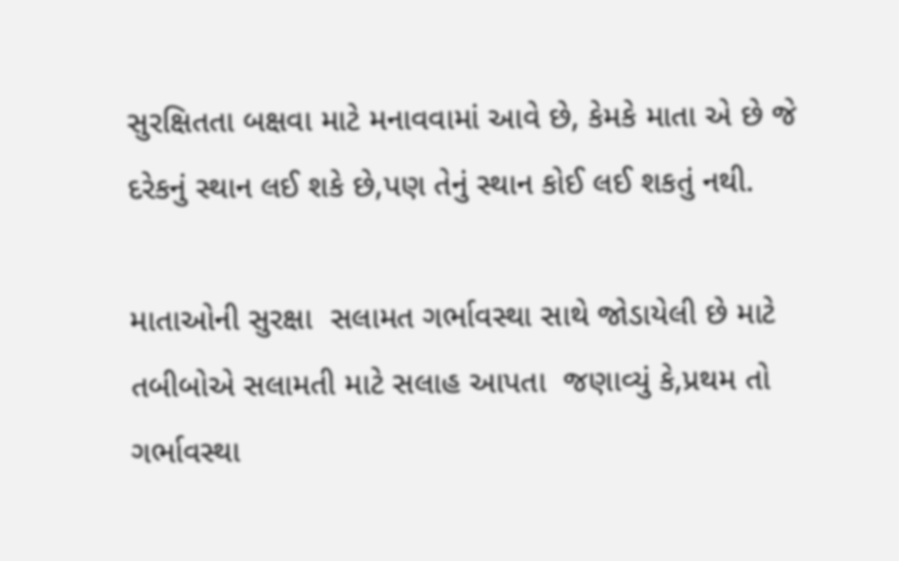સુરક્ષિતતા બક્ષવા માટે મનાવવામાં આવે છે, કેમકે માતા એ છે જે દરેકનું સ્થાન લઈ શકે છે,પણ તેનું સ્થાન કોઈ લઈ શકતું નથી.

માતાઓની સુરક્ષા  સલામત ગર્ભાવસ્થા સાથે જોડાયેલી છે માટે તબીબોએ સલામતી માટે સલાહ આપતા  જણાવ્યું કે,પ્રથમ તો ગર્ભાવસ્થા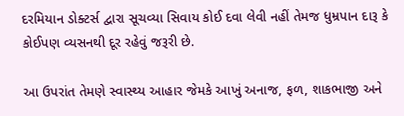દરમિયાન ડોક્ટર્સ દ્વારા સૂચવ્યા સિવાય કોઈ દવા લેવી નહીં તેમજ ધુમ્રપાન દારૂ કે કોઈપણ વ્યસનથી દૂર રહેવું જરૂરી છે.

આ ઉપરાંત તેમણે સ્વાસ્થ્ય આહાર જેમકે આખું અનાજ, ફળ, શાકભાજી અને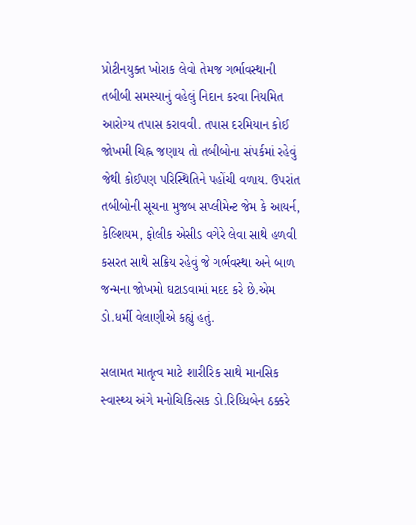પ્રોટીનયુક્ત ખોરાક લેવો તેમજ ગર્ભાવસ્થાની તબીબી સમસ્યાનું વહેલું નિદાન કરવા નિયમિત આરોગ્ય તપાસ કરાવવી. તપાસ દરમિયાન કોઈ જોખમી ચિહ્ન જણાય તો તબીબોના સંપર્કમાં રહેવું જેથી કોઈપણ પરિસ્થિતિને પહોંચી વળાય. ઉપરાંત તબીબોની સૂચના મુજબ સપ્લીમેન્ટ જેમ કે આયર્ન, કેલ્શિયમ, ફોલીક એસીડ વગેરે લેવા સાથે હળવી કસરત સાથે સક્રિય રહેવું જે ગર્ભવસ્થા અને બાળ જન્મના જોખમો ઘટાડવામાં મદદ કરે છે.એમ ડો.ધર્મી વેલાણીએ કહ્યું હતું.

સલામત માતૃત્વ માટે શારીરિક સાથે માનસિક સ્વાસ્થ્ય અંગે મનોચિકિત્સક ડો.રિધ્ધિબેન ઠક્કરે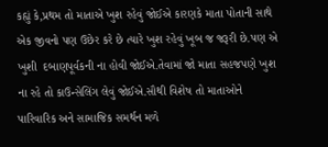કહ્યું કે,પ્રથમ તો માતાએ ખુશ રહેવું જોઈએ કારણકે માતા પોતાની સાથે એક જીવનો પણ ઉછેર કરે છે ત્યારે ખુશ રહેવું ખૂબ જ જરૂરી છે.પણ એ ખુશી  દબાણપૂર્વકની ના હોવી જોઈએ.તેવામાં જો માતા સહજપણે ખુશ ના રહે તો કાઉન્સેલિંગ લેવું જોઈએ.સૌથી વિશેષ તો માતાઓને પારિવારિક અને સામાજિક સમર્થન મળે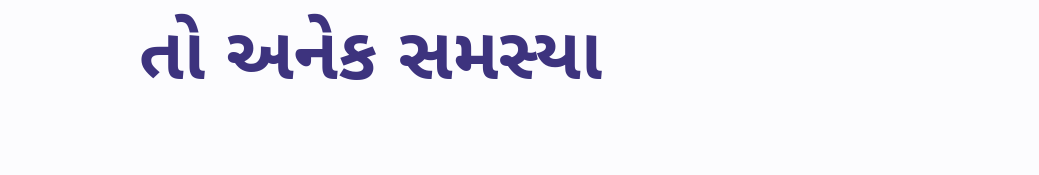તો અનેક સમસ્યા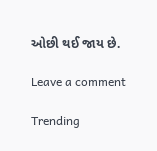ઓછી થઈ જાય છે.

Leave a comment

Trending